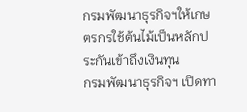กรมพัฒนาธุรกิจฯให้เกษตรกรใช้ต้นไม้เป็นหลักประกันเข้าถึงเงินทุน
กรมพัฒนาธุรกิจฯ เปิดทา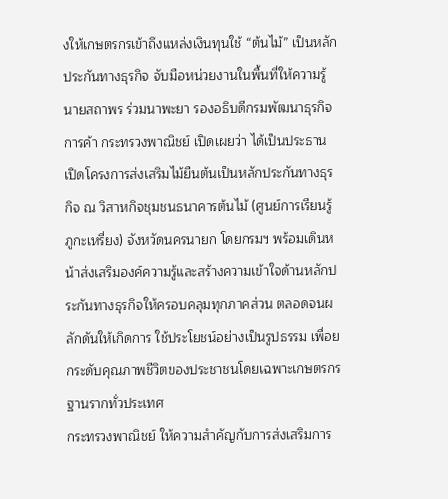งให้เกษตรกรเข้าถึงแหล่งเงินทุนใช้ “ต้นไม้” เป็นหลักประกันทางธุรกิจ จับมือหน่วยงานในพื้นที่ให้ความรู้
นายสถาพร ร่วมนาพะยา รองอธิบดีกรมพัฒนาธุรกิจการค้า กระทรวงพาณิชย์ เปิดเผยว่า ได้เป็นประธานเปิดโครงการส่งเสริมไม้ยืนต้นเป็นหลักประกันทางธุรกิจ ณ วิสาหกิจชุมชนธนาคารต้นไม้ (ศูนย์การเรียนรู้ภูกะเหรี่ยง) จังหวัดนครนายก โดยกรมฯ พร้อมเดินหน้าส่งเสริมองค์ความรู้และสร้างความเข้าใจด้านหลักประกันทางธุรกิจให้ครอบคลุมทุกภาคส่วน ตลอดจนผลักดันให้เกิดการ ใช้ประโยชน์อย่างเป็นรูปธรรม เพื่อยกระดับคุณภาพชีวิตของประชาชนโดยเฉพาะเกษตรกรฐานรากทั่วประเทศ
กระทรวงพาณิชย์ ให้ความสำคัญกับการส่งเสริมการ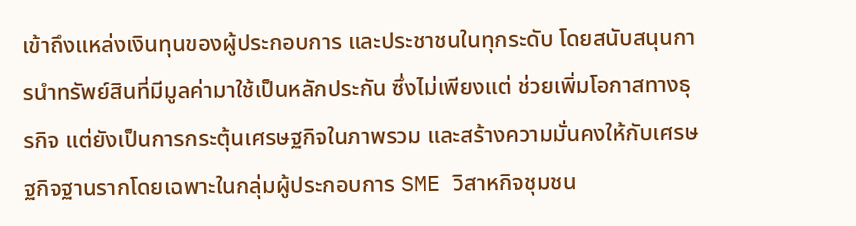เข้าถึงแหล่งเงินทุนของผู้ประกอบการ และประชาชนในทุกระดับ โดยสนับสนุนการนำทรัพย์สินที่มีมูลค่ามาใช้เป็นหลักประกัน ซึ่งไม่เพียงแต่ ช่วยเพิ่มโอกาสทางธุรกิจ แต่ยังเป็นการกระตุ้นเศรษฐกิจในภาพรวม และสร้างความมั่นคงให้กับเศรษฐกิจฐานรากโดยเฉพาะในกลุ่มผู้ประกอบการ SME วิสาหกิจชุมชน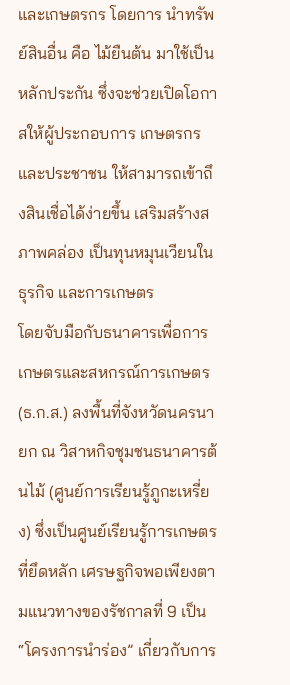และเกษตรกร โดยการ นำทรัพย์สินอื่น คือ ไม้ยืนต้น มาใช้เป็นหลักประกัน ซึ่งจะช่วยเปิดโอกาสให้ผู้ประกอบการ เกษตรกร และประชาชน ให้สามารถเข้าถึงสินเชื่อได้ง่ายขึ้น เสริมสร้างสภาพคล่อง เป็นทุนหมุนเวียนในธุรกิจ และการเกษตร
โดยจับมือกับธนาคารเพื่อการเกษตรและสหกรณ์การเกษตร (ธ.ก.ส.) ลงพื้นที่จังหวัดนครนายก ณ วิสาหกิจชุมชนธนาคารต้นไม้ (ศูนย์การเรียนรู้ภูกะเหรี่ยง) ซึ่งเป็นศูนย์เรียนรู้การเกษตรที่ยึดหลัก เศรษฐกิจพอเพียงตามแนวทางของรัชกาลที่ 9 เป็น “โครงการนำร่อง” เกี่ยวกับการ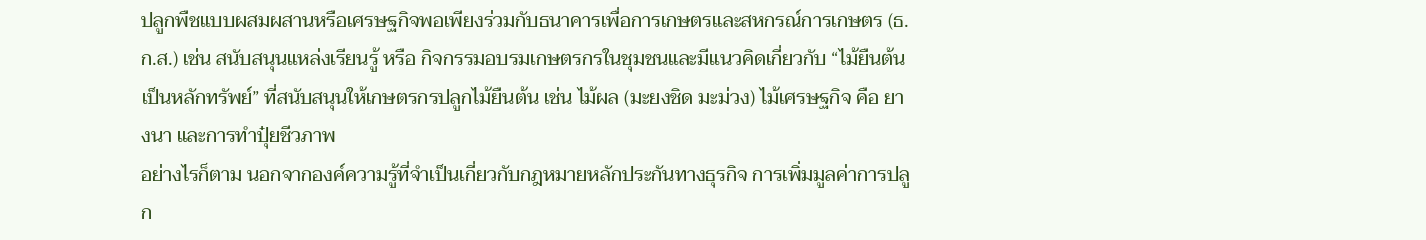ปลูกพืชแบบผสมผสานหรือเศรษฐกิจพอเพียงร่วมกับธนาคารเพื่อการเกษตรและสหกรณ์การเกษตร (ธ.ก.ส.) เช่น สนับสนุนแหล่งเรียนรู้ หรือ กิจกรรมอบรมเกษตรกรในชุมชนและมีแนวคิดเกี่ยวกับ “ไม้ยืนต้นเป็นหลักทรัพย์” ที่สนับสนุนให้เกษตรกรปลูกไม้ยืนต้น เช่น ไม้ผล (มะยงชิด มะม่วง) ไม้เศรษฐกิจ คือ ยางนา และการทำปุ๋ยชีวภาพ
อย่างไรก็ตาม นอกจากองค์ความรู้ที่จำเป็นเกี่ยวกับกฎหมายหลักประกันทางธุรกิจ การเพิ่มมูลค่าการปลูก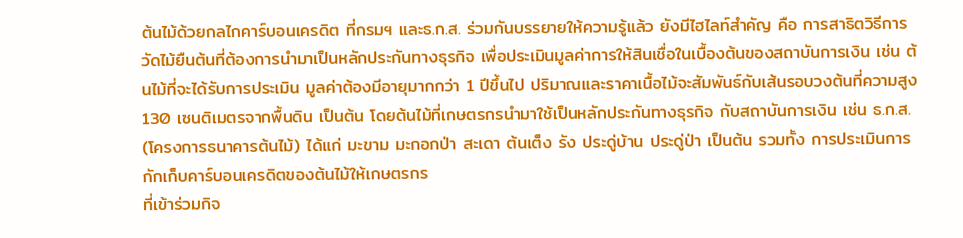ต้นไม้ด้วยกลไกคาร์บอนเครดิต ที่กรมฯ และธ.ก.ส. ร่วมกันบรรยายให้ความรู้แล้ว ยังมีไฮไลท์สำคัญ คือ การสาธิตวิธีการวัดไม้ยืนต้นที่ต้องการนำมาเป็นหลักประกันทางธุรกิจ เพื่อประเมินมูลค่าการให้สินเชื่อในเบื้องต้นของสถาบันการเงิน เช่น ต้นไม้ที่จะได้รับการประเมิน มูลค่าต้องมีอายุมากกว่า 1 ปีขึ้นไป ปริมาณและราคาเนื้อไม้จะสัมพันธ์กับเส้นรอบวงต้นที่ความสูง 130 เซนติเมตรจากพื้นดิน เป็นต้น โดยต้นไม้ที่เกษตรกรนำมาใช้เป็นหลักประกันทางธุรกิจ กับสถาบันการเงิน เช่น ธ.ก.ส. (โครงการธนาคารต้นไม้) ได้แก่ มะขาม มะกอกป่า สะเดา ต้นเต็ง รัง ประดู่บ้าน ประดู่ป่า เป็นต้น รวมทั้ง การประเมินการกักเก็บคาร์บอนเครดิตของต้นไม้ให้เกษตรกร
ที่เข้าร่วมกิจ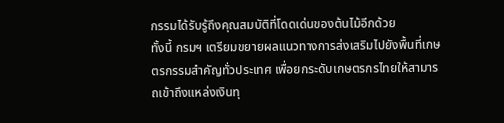กรรมได้รับรู้ถึงคุณสมบัติที่โดดเด่นของต้นไม้อีกด้วย
ทั้งนี้ กรมฯ เตรียมขยายผลแนวทางการส่งเสริมไปยังพื้นที่เกษตรกรรมสำคัญทั่วประเทศ เพื่อยกระดับเกษตรกรไทยให้สามารถเข้าถึงแหล่งเงินทุ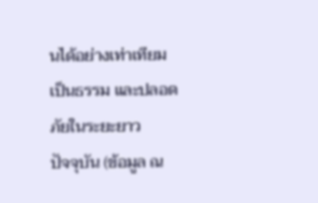นได้อย่างเท่าเทียม เป็นธรรม และปลอดภัยในระยะยาว
ปัจจุบัน (ข้อมูล ณ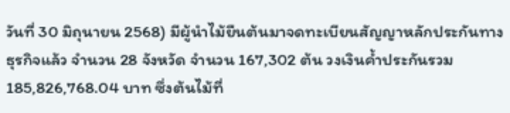วันที่ 30 มิถุนายน 2568) มีผู้นำไม้ยืนต้นมาจดทะเบียนสัญญาหลักประกันทางธุรกิจแล้ว จำนวน 28 จังหวัด จำนวน 167,302 ต้น วงเงินค้ำประกันรวม 185,826,768.04 บาท ซึ่งต้นไม้ที่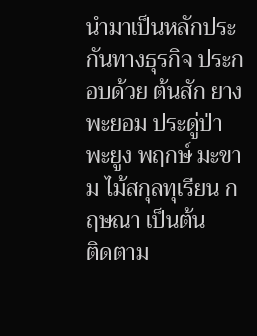นำมาเป็นหลักประกันทางธุรกิจ ประกอบด้วย ต้นสัก ยาง พะยอม ประดู่ป่า พะยูง พฤกษ์ มะขาม ไม้สกุลทุเรียน กฤษณา เป็นต้น
ติดตาม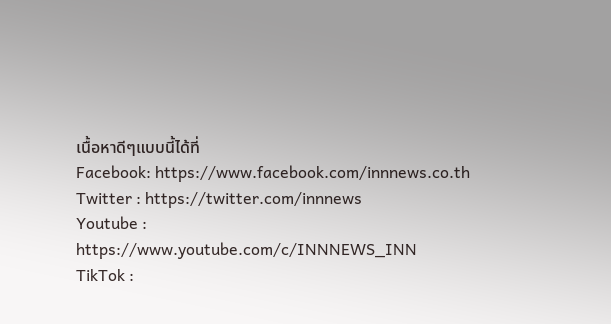เนื้อหาดีๆแบบนี้ได้ที่
Facebook: https://www.facebook.com/innnews.co.th
Twitter : https://twitter.com/innnews
Youtube : https://www.youtube.com/c/INNNEWS_INN
TikTok :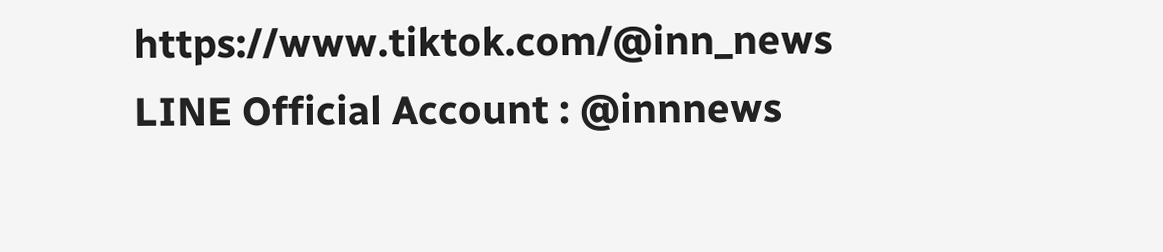https://www.tiktok.com/@inn_news
LINE Official Account : @innnews